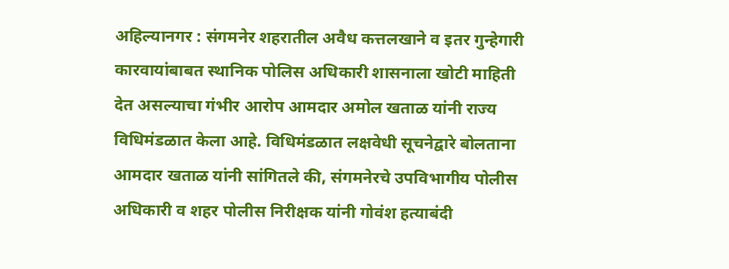अहिल्यानगर : संगमनेर शहरातील अवैध कत्तलखाने व इतर गुन्हेगारी कारवायांबाबत स्थानिक पोलिस अधिकारी शासनाला खोटी माहिती देत असल्याचा गंभीर आरोप आमदार अमोल खताळ यांनी राज्य विधिमंडळात केला आहे. विधिमंडळात लक्षवेधी सूचनेद्वारे बोलताना आमदार खताळ यांनी सांगितले की, संगमनेरचे उपविभागीय पोलीस अधिकारी व शहर पोलीस निरीक्षक यांनी गोवंश हत्याबंदी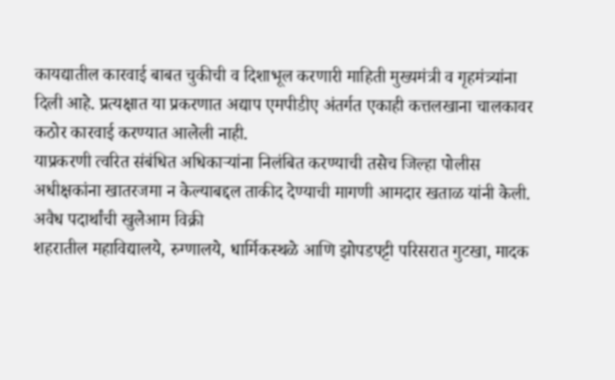कायद्यातील कारवाई बाबत चुकीची व दिशाभूल करणारी माहिती मुख्यमंत्री व गृहमंत्र्यांना दिली आहे. प्रत्यक्षात या प्रकरणात अद्याप एमपीडीए अंतर्गत एकाही कत्तलखाना चालकावर कठोर कारवाई करण्यात आलेली नाही.
याप्रकरणी त्वरित संबंधित अधिकाऱ्यांना निलंबित करण्याची तसेच जिल्हा पोलीस अधीक्षकांना खातरजमा न केल्याबद्दल ताकीद देण्याची मागणी आमदार खताळ यांनी केली.
अवैध पदार्थांची खुलेआम विक्री
शहरातील महाविद्यालये, रुग्णालये, धार्मिकस्थळे आणि झोपडपट्टी परिसरात गुटखा, मादक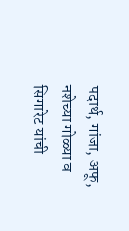पदार्थ, गांजा, अफू, नशेच्या गोळ्या व सिगारेट यांची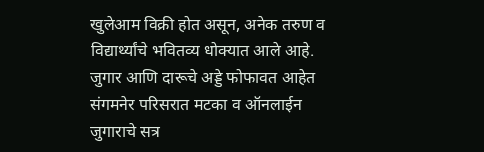खुलेआम विक्री होत असून, अनेक तरुण व विद्यार्थ्यांचे भवितव्य धोक्यात आले आहे.
जुगार आणि दारूचे अड्डे फोफावत आहेत
संगमनेर परिसरात मटका व ऑनलाईन जुगाराचे सत्र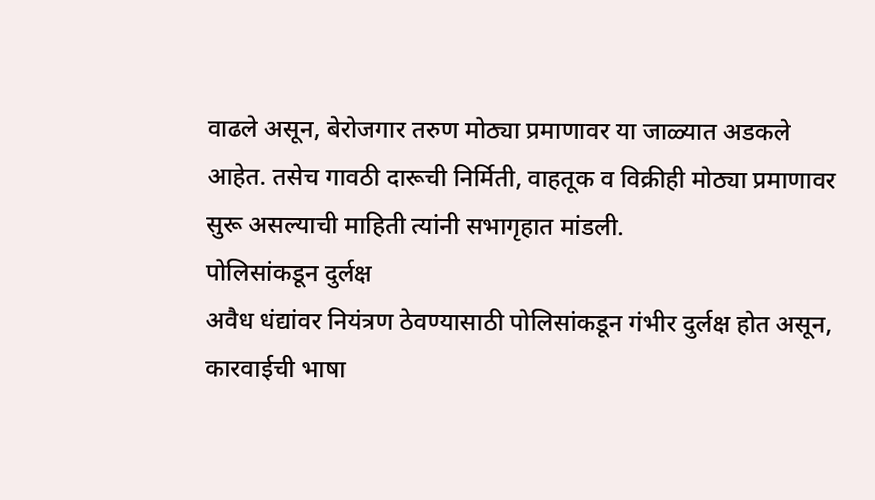वाढले असून, बेरोजगार तरुण मोठ्या प्रमाणावर या जाळ्यात अडकले आहेत. तसेच गावठी दारूची निर्मिती, वाहतूक व विक्रीही मोठ्या प्रमाणावर सुरू असल्याची माहिती त्यांनी सभागृहात मांडली.
पोलिसांकडून दुर्लक्ष
अवैध धंद्यांवर नियंत्रण ठेवण्यासाठी पोलिसांकडून गंभीर दुर्लक्ष होत असून, कारवाईची भाषा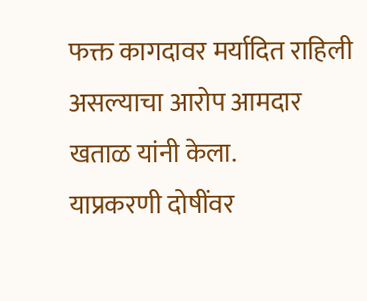फक्त कागदावर मर्यादित राहिली असल्याचा आरोप आमदार खताळ यांनी केला.
याप्रकरणी दोषींवर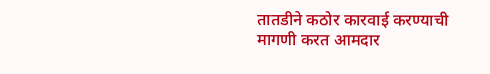तातडीने कठोर कारवाई करण्याची मागणी करत आमदार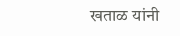खताळ यांनी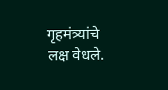गृहमंत्र्यांचे लक्ष वेधले.